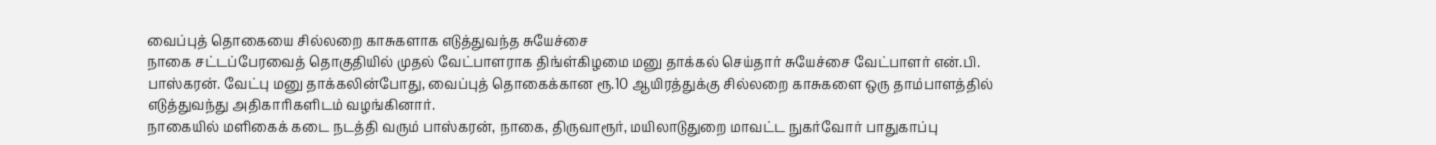வைப்புத் தொகையை சில்லறை காசுகளாக எடுத்துவந்த சுயேச்சை
நாகை சட்டப்பேரவைத் தொகுதியில் முதல் வேட்பாளராக திங்ள்கிழமை மனு தாக்கல் செய்தார் சுயேச்சை வேட்பாளர் என்.பி. பாஸ்கரன். வேட்பு மனு தாக்கலின்போது, வைப்புத் தொகைக்கான ரூ.10 ஆயிரத்துக்கு சில்லறை காசுகளை ஒரு தாம்பாளத்தில் எடுத்துவந்து அதிகாரிகளிடம் வழங்கினார்.
நாகையில் மளிகைக் கடை நடத்தி வரும் பாஸ்கரன், நாகை, திருவாரூர், மயிலாடுதுறை மாவட்ட நுகர்வோர் பாதுகாப்பு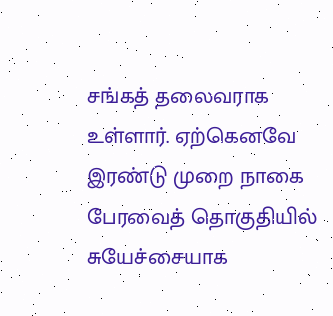சங்கத் தலைவராக உள்ளார். ஏற்கெனவே இரண்டு முறை நாகை பேரவைத் தொகுதியில் சுயேச்சையாக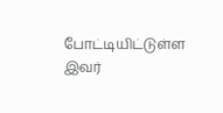போட்டியிட்டுள்ள இவர்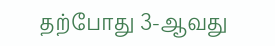தற்போது 3-ஆவது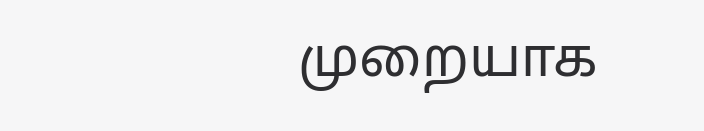முறையாக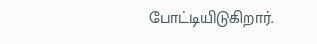போட்டியிடுகிறார்.